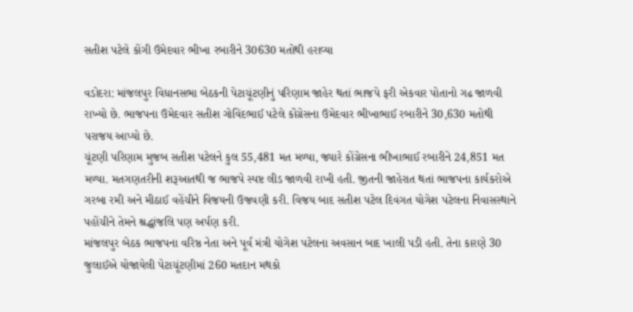સતીશ પટેલે કોંગી ઉમેદવાર ભીખા રબારીને 30630 મતોથી હરાવ્યા

વડોદરા: માંજલપુર વિધાનસભા બેઠકની પેટાચૂંટણીનું પરિણામ જાહેર થતાં ભાજપે ફરી એકવાર પોતાનો ગઢ જાળવી રાખ્યો છે. ભાજપના ઉમેદવાર સતીશ ગોવિંદભાઈ પટેલે કોંગ્રેસના ઉમેદવાર ભીખાભાઈ રબારીને 30,630 મતોથી પરાજય આપ્યો છે.
ચૂંટણી પરિણામ મુજબ સતીશ પટેલને કુલ 55,481 મત મળ્યા, જ્યારે કોંગ્રેસના ભીખાભાઈ રબારીને 24,851 મત મળ્યા. મતગણતરીની શરૂઆતથી જ ભાજપે સ્પષ્ટ લીડ જાળવી રાખી હતી. જીતની જાહેરાત થતાં ભાજપના કાર્યકરોએ ગરબા રમી અને મીઠાઈ વહેંચીને વિજયની ઉજવણી કરી. વિજય બાદ સતીશ પટેલ દિવંગત યોગેશ પટેલના નિવાસસ્થાને પહોંચીને તેમને શ્રદ્ધાંજલિ પણ અર્પણ કરી.
માંજલપુર બેઠક ભાજપના વરિષ્ઠ નેતા અને પૂર્વ મંત્રી યોગેશ પટેલના અવસાન બાદ ખાલી પડી હતી. તેના કારણે 30 જુલાઈએ યોજાયેલી પેટાચૂંટણીમાં 260 મતદાન મથકો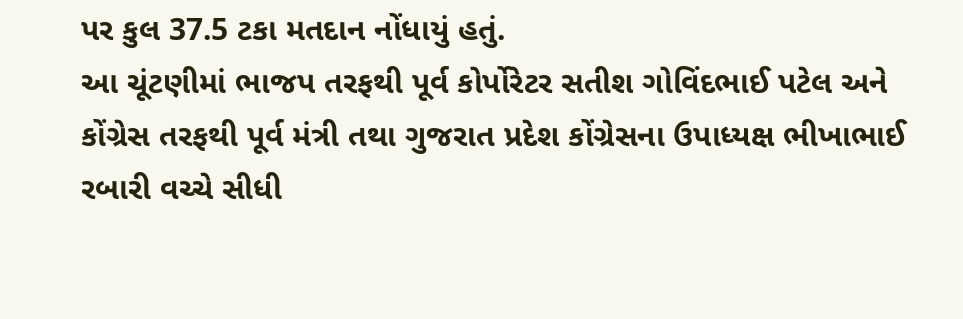પર કુલ 37.5 ટકા મતદાન નોંધાયું હતું.
આ ચૂંટણીમાં ભાજપ તરફથી પૂર્વ કોર્પોરેટર સતીશ ગોવિંદભાઈ પટેલ અને કોંગ્રેસ તરફથી પૂર્વ મંત્રી તથા ગુજરાત પ્રદેશ કોંગ્રેસના ઉપાધ્યક્ષ ભીખાભાઈ રબારી વચ્ચે સીધી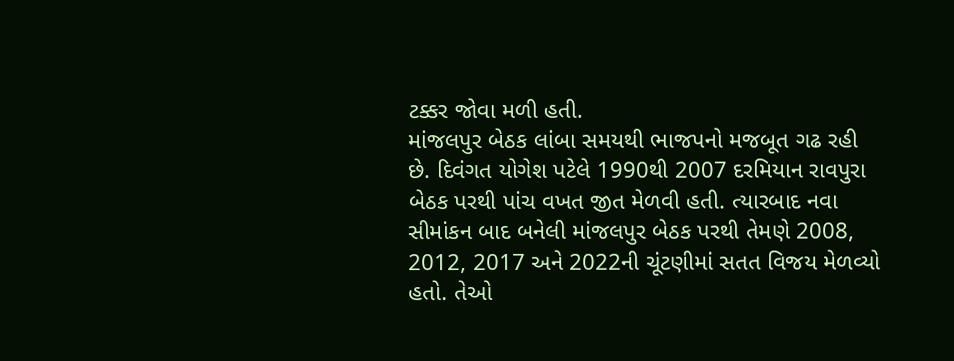ટક્કર જોવા મળી હતી.
માંજલપુર બેઠક લાંબા સમયથી ભાજપનો મજબૂત ગઢ રહી છે. દિવંગત યોગેશ પટેલે 1990થી 2007 દરમિયાન રાવપુરા બેઠક પરથી પાંચ વખત જીત મેળવી હતી. ત્યારબાદ નવા સીમાંકન બાદ બનેલી માંજલપુર બેઠક પરથી તેમણે 2008, 2012, 2017 અને 2022ની ચૂંટણીમાં સતત વિજય મેળવ્યો હતો. તેઓ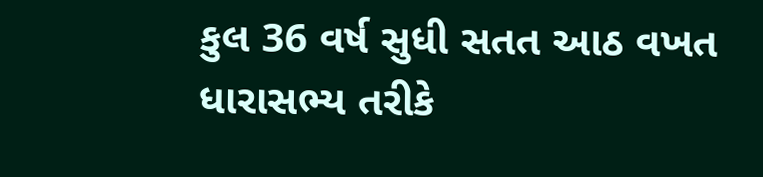કુલ 36 વર્ષ સુધી સતત આઠ વખત ધારાસભ્ય તરીકે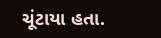ચૂંટાયા હતા.